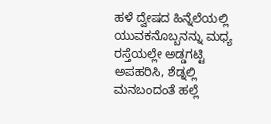ಹಳೆ ದ್ವೇಷದ ಹಿನ್ನೆಲೆಯಲ್ಲಿ ಯುವಕನೊಬ್ಬನನ್ನು ಮಧ್ಯ ರಸ್ತೆಯಲ್ಲೇ ಅಡ್ಡಗಟ್ಟಿ ಅಪಹರಿಸಿ, ಶೆಡ್ನಲ್ಲಿ ಮನಬಂದಂತೆ ಹಲ್ಲೆ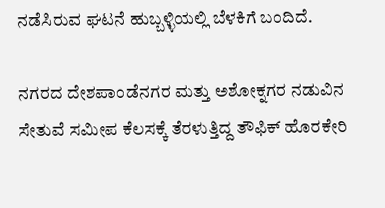ನಡೆಸಿರುವ ಘಟನೆ ಹುಬ್ಬಳ್ಳಿಯಲ್ಲಿ ಬೆಳಕಿಗೆ ಬಂದಿದೆ.

ನಗರದ ದೇಶಪಾಂಡೆನಗರ ಮತ್ತು ಅಶೋಕ್ನಗರ ನಡುವಿನ ಸೇತುವೆ ಸಮೀಪ ಕೆಲಸಕ್ಕೆ ತೆರಳುತ್ತಿದ್ದ ತೌಫಿಕ್ ಹೊರಕೇರಿ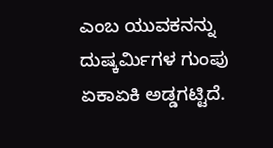ಎಂಬ ಯುವಕನನ್ನು ದುಷ್ಕರ್ಮಿಗಳ ಗುಂಪು ಏಕಾಏಕಿ ಅಡ್ಡಗಟ್ಟಿದೆ.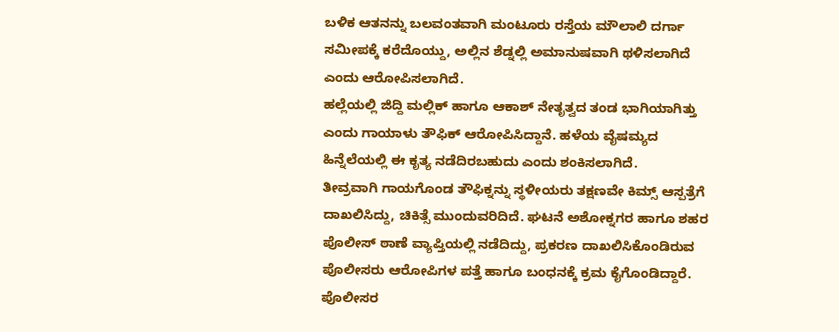ಬಳಿಕ ಆತನನ್ನು ಬಲವಂತವಾಗಿ ಮಂಟೂರು ರಸ್ತೆಯ ಮೌಲಾಲಿ ದರ್ಗಾ ಸಮೀಪಕ್ಕೆ ಕರೆದೊಯ್ದು, ಅಲ್ಲಿನ ಶೆಡ್ನಲ್ಲಿ ಅಮಾನುಷವಾಗಿ ಥಳಿಸಲಾಗಿದೆ ಎಂದು ಆರೋಪಿಸಲಾಗಿದೆ.
ಹಲ್ಲೆಯಲ್ಲಿ ಜಿದ್ದಿ ಮಲ್ಲಿಕ್ ಹಾಗೂ ಆಕಾಶ್ ನೇತೃತ್ವದ ತಂಡ ಭಾಗಿಯಾಗಿತ್ತು ಎಂದು ಗಾಯಾಳು ತೌಫಿಕ್ ಆರೋಪಿಸಿದ್ದಾನೆ. ಹಳೆಯ ವೈಷಮ್ಯದ ಹಿನ್ನೆಲೆಯಲ್ಲಿ ಈ ಕೃತ್ಯ ನಡೆದಿರಬಹುದು ಎಂದು ಶಂಕಿಸಲಾಗಿದೆ.
ತೀವ್ರವಾಗಿ ಗಾಯಗೊಂಡ ತೌಫಿಕ್ನನ್ನು ಸ್ಥಳೀಯರು ತಕ್ಷಣವೇ ಕಿಮ್ಸ್ ಆಸ್ಪತ್ರೆಗೆ ದಾಖಲಿಸಿದ್ದು, ಚಿಕಿತ್ಸೆ ಮುಂದುವರಿದಿದೆ. ಘಟನೆ ಅಶೋಕ್ನಗರ ಹಾಗೂ ಶಹರ ಪೊಲೀಸ್ ಠಾಣೆ ವ್ಯಾಪ್ತಿಯಲ್ಲಿ ನಡೆದಿದ್ದು, ಪ್ರಕರಣ ದಾಖಲಿಸಿಕೊಂಡಿರುವ ಪೊಲೀಸರು ಆರೋಪಿಗಳ ಪತ್ತೆ ಹಾಗೂ ಬಂಧನಕ್ಕೆ ಕ್ರಮ ಕೈಗೊಂಡಿದ್ದಾರೆ.
ಪೊಲೀಸರ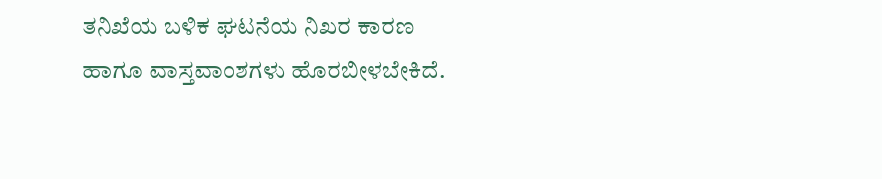ತನಿಖೆಯ ಬಳಿಕ ಘಟನೆಯ ನಿಖರ ಕಾರಣ ಹಾಗೂ ವಾಸ್ತವಾಂಶಗಳು ಹೊರಬೀಳಬೇಕಿದೆ.